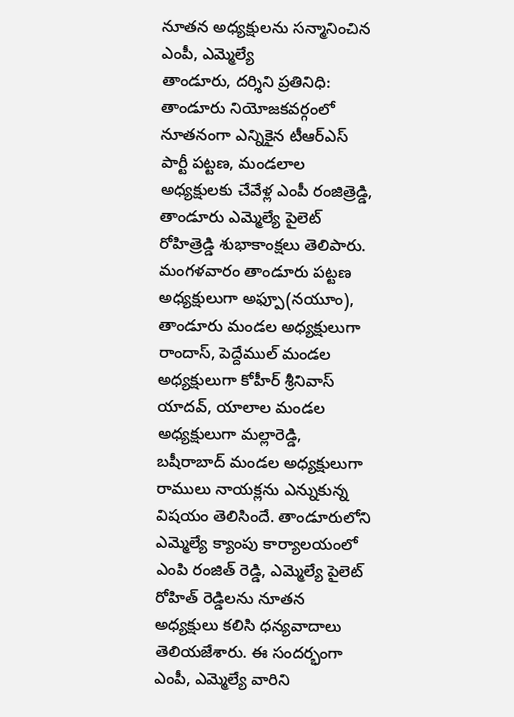నూతన అధ్యక్షులను సన్మానించిన ఎంపీ, ఎమ్మెల్యే
తాండూరు, దర్శిని ప్రతినిధి: తాండూరు నియోజకవర్గంలో నూతనంగా ఎన్నికైన టీఆర్ఎస్ పార్టీ పట్టణ, మండలాల అధ్యక్షులకు చేవేళ్ల ఎంపీ రంజిత్రెడ్డి, తాండూరు ఎమ్మెల్యే పైలెట్ రోహిత్రెడ్డి శుభాకాంక్షలు తెలిపారు. మంగళవారం తాండూరు పట్టణ అధ్యక్షులుగా అఫ్పూ(నయూం), తాండూరు మండల అధ్యక్షులుగా రాందాస్, పెద్దేముల్ మండల అధ్యక్షులుగా కోహీర్ శ్రీనివాస్ యాదవ్, యాలాల మండల అధ్యక్షులుగా మల్లారెడ్డి, బషీరాబాద్ మండల అధ్యక్షులుగా రాములు నాయక్లను ఎన్నుకున్న విషయం తెలిసిందే. తాండూరులోని ఎమ్మెల్యే క్యాంపు కార్యాలయంలో ఎంపి రంజిత్ రెడ్డి, ఎమ్మెల్యే పైలెట్ రోహిత్ రెడ్డిలను నూతన అధ్యక్షులు కలిసి ధన్యవాదాలు తెలియజేశారు. ఈ సందర్భంగా ఎంపీ, ఎమ్మెల్యే వారిని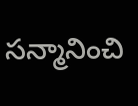సన్మానించి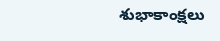శుభాకాంక్షలు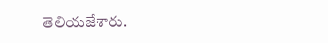తెలియజేశారు.